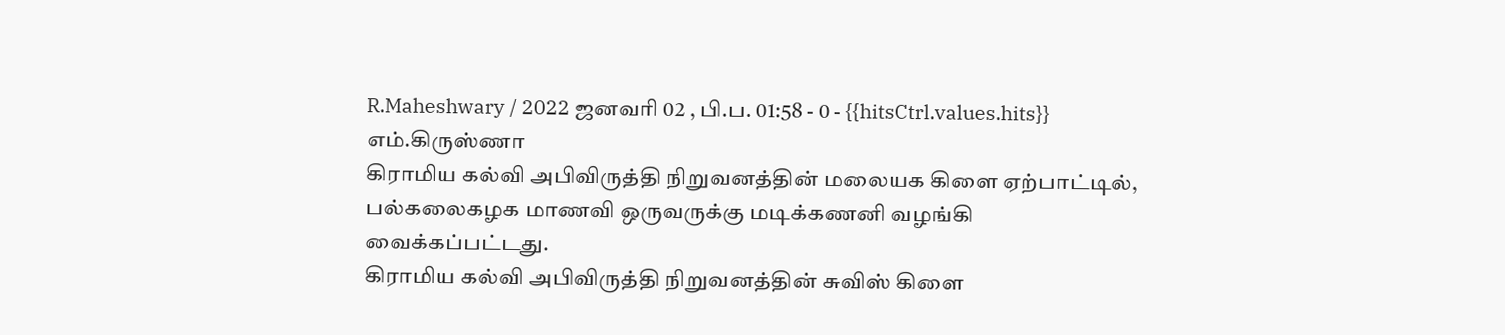R.Maheshwary / 2022 ஜனவரி 02 , பி.ப. 01:58 - 0 - {{hitsCtrl.values.hits}}
எம்.கிருஸ்ணா
கிராமிய கல்வி அபிவிருத்தி நிறுவனத்தின் மலையக கிளை ஏற்பாட்டில், பல்கலைகழக மாணவி ஒருவருக்கு மடிக்கணனி வழங்கி வைக்கப்பட்டது.
கிராமிய கல்வி அபிவிருத்தி நிறுவனத்தின் சுவிஸ் கிளை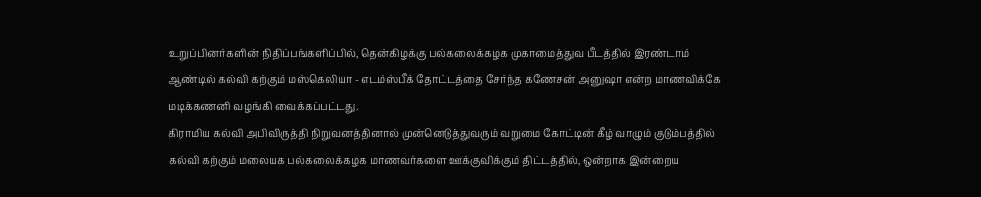உறுப்பினர்களின் நிதிப்பங்களிப்பில், தென்கிழக்கு பல்கலைக்கழக முகாமைத்துவ பீடத்தில் இரண்டாம் ஆண்டில் கல்வி கற்கும் மஸ்கெலியா - எடம்ஸ்பீக் தோட்டத்தை சேர்ந்த கணேசன் அனுஷா என்ற மாணவிக்கே மடிக்கணனி வழங்கி வைக்கப்பட்டது.
கிராமிய கல்வி அபிவிருத்தி நிறுவனத்தினால் முன்னெடுத்துவரும் வறுமை கோட்டின் கீழ் வாழும் குடும்பத்தில் கல்வி கற்கும் மலையக பல்கலைக்கழக மாணவர்களை ஊக்குவிக்கும் திட்டத்தில், ஒன்றாக இன்றைய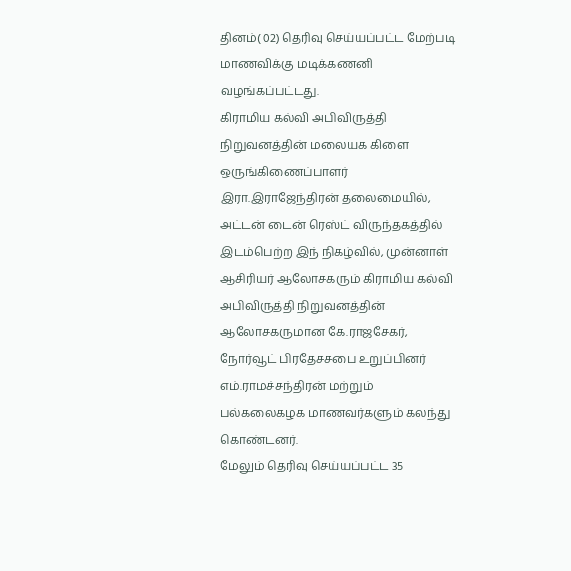தினம்( 02) தெரிவு செய்யப்பட்ட மேற்படி மாணவிக்கு மடிக்கணனி வழங்கப்பட்டது.
கிராமிய கல்வி அபிவிருத்தி நிறுவனத்தின் மலையக கிளை ஒருங்கிணைப்பாளர் இரா.இராஜேந்திரன் தலைமையில், அட்டன் டைன் ரெஸ்ட் விருந்தகத்தில் இடம்பெற்ற இந் நிகழ்வில், முன்னாள் ஆசிரியர் ஆலோசகரும் கிராமிய கல்வி அபிவிருத்தி நிறுவனத்தின் ஆலோசகருமான கே.ராஜசேகர், நோர்வூட் பிரதேசசபை உறுப்பினர் எம்.ராமச்சந்திரன் மற்றும் பல்கலைகழக மாணவர்களும் கலந்து கொண்டனர்.
மேலும் தெரிவு செய்யப்பட்ட 35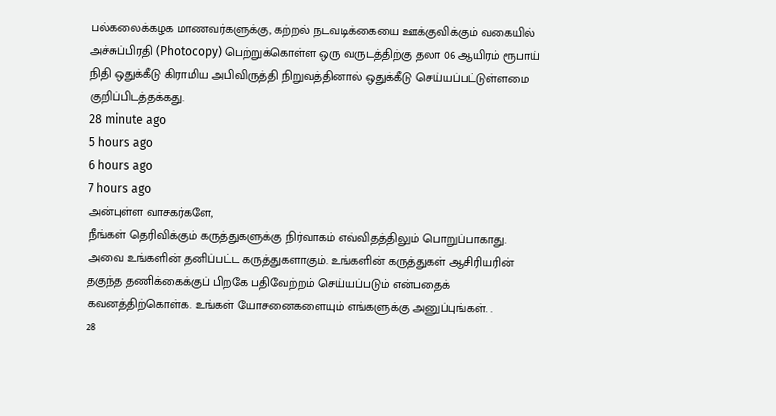பல்கலைக்கழக மாணவர்களுக்கு, கற்றல் நடவடிக்கையை ஊக்குவிக்கும் வகையில் அச்சுப்பிரதி (Photocopy) பெற்றுக்கொள்ள ஒரு வருடத்திற்கு தலா 06 ஆயிரம் ரூபாய் நிதி ஒதுக்கீடு கிராமிய அபிவிருத்தி நிறுவத்தினால் ஒதுக்கீடு செய்யப்பட்டுள்ளமை குறிப்பிடத்தக்கது.
28 minute ago
5 hours ago
6 hours ago
7 hours ago
அன்புள்ள வாசகர்களே,
நீங்கள் தெரிவிக்கும் கருத்துகளுக்கு நிர்வாகம் எவ்விதத்திலும் பொறுப்பாகாது. அவை உங்களின் தனிப்பட்ட கருத்துகளாகும். உங்களின் கருத்துகள் ஆசிரியரின் தகுந்த தணிக்கைக்குப் பிறகே பதிவேற்றம் செய்யப்படும் என்பதைக் கவனத்திற்கொள்க. உங்கள் யோசனைகளையும் எங்களுக்கு அனுப்புங்கள். .
28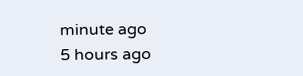minute ago
5 hours ago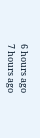6 hours ago
7 hours ago